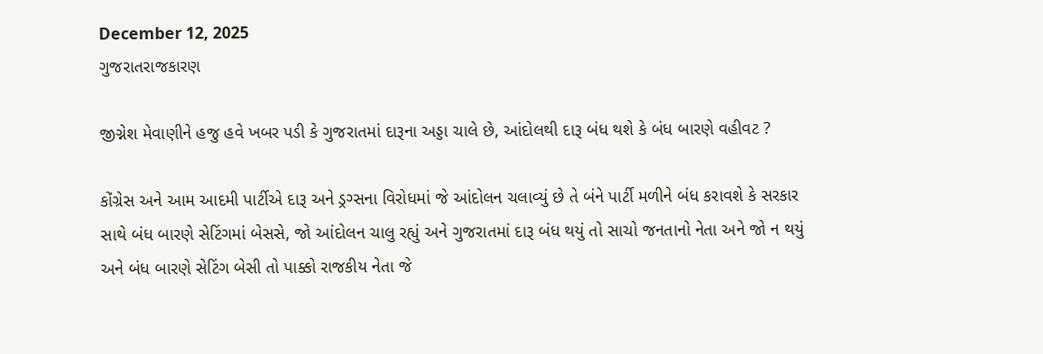December 12, 2025
ગુજરાતરાજકારણ

જીગ્નેશ મેવાણીને હજુ હવે ખબર પડી કે ગુજરાતમાં દારૂના અડ્ડા ચાલે છે, આંદોલથી દારૂ બંધ થશે કે બંધ બારણે વહીવટ ?

કોંગ્રેસ અને આમ આદમી પાર્ટીએ દારૂ અને ડ્રગ્સના વિરોધમાં જે આંદોલન ચલાવ્યું છે તે બંને પાર્ટી મળીને બંધ કરાવશે કે સરકાર સાથે બંધ બારણે સેટિંગમાં બેસસે, જો આંદોલન ચાલુ રહ્યું અને ગુજરાતમાં દારૂ બંધ થયું તો સાચો જનતાનો નેતા અને જો ન થયું અને બંધ બારણે સેટિંગ બેસી તો પાક્કો રાજકીય નેતા જે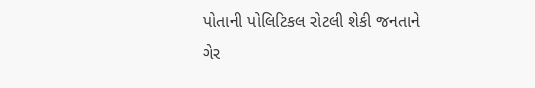પોતાની પોલિટિકલ રોટલી શેકી જનતાને ગેર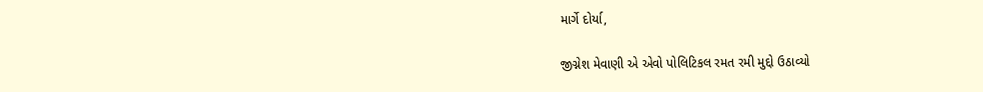માર્ગે દોર્યા,

જીગ્નેશ મેવાણી એ એવો પોલિટિકલ રમત રમી મુદ્દો ઉઠાવ્યો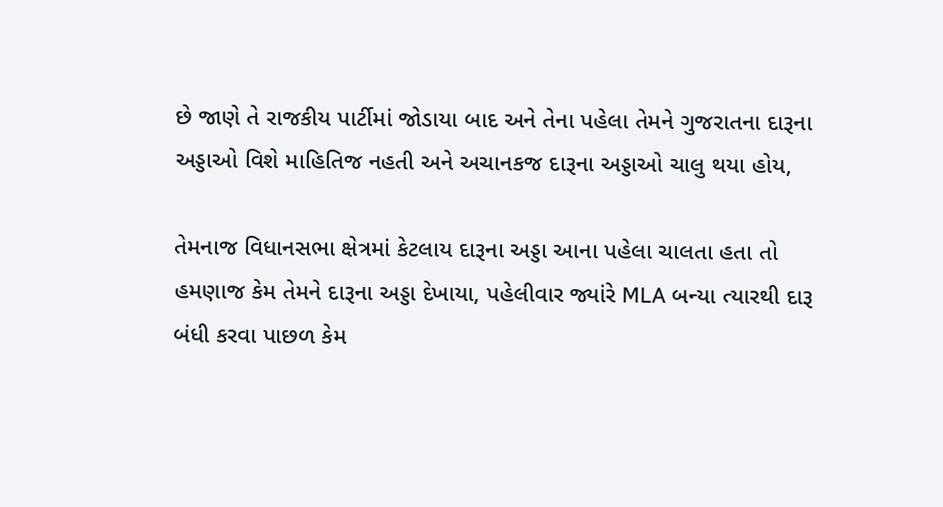છે જાણે તે રાજકીય પાર્ટીમાં જોડાયા બાદ અને તેના પહેલા તેમને ગુજરાતના દારૂના અડ્ડાઓ વિશે માહિતિજ નહતી અને અચાનકજ દારૂના અડ્ડાઓ ચાલુ થયા હોય,

તેમનાજ વિધાનસભા ક્ષેત્રમાં કેટલાય દારૂના અડ્ડા આના પહેલા ચાલતા હતા તો હમણાજ કેમ તેમને દારૂના અડ્ડા દેખાયા, પહેલીવાર જ્યાંરે MLA બન્યા ત્યારથી દારૂ બંધી કરવા પાછળ કેમ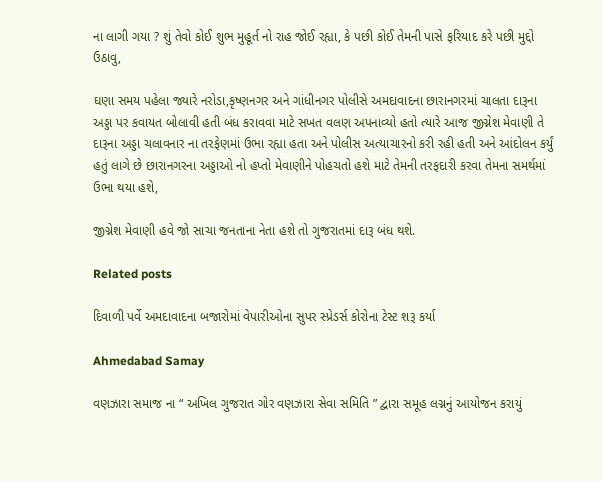ના લાગી ગયા ? શું તેવો કોઈ શુભ મુહૂર્ત નો રાહ જોઈ રહ્યા, કે પછી કોઈ તેમની પાસે ફરિયાદ કરે પછી મુદ્દો ઉઠાવુ,

ઘણા સમય પહેલા જ્યારે નરોડા,કૃષ્ણનગર અને ગાંધીનગર પોલીસે અમદાવાદના છારાનગરમાં ચાલતા દારૂના અડ્ડા પર કવાયત બોલાવી હતી બંધ કરાવવા માટે સખત વલણ અપનાવ્યો હતો ત્યારે આજ જીગ્નેશ મેવાણી તે દારૂના અડ્ડા ચલાવનાર ના તરફેણમાં ઉભા રહ્યા હતા અને પોલીસ અત્યાચારનો કરી રહી હતી અને આંદોલન કર્યું હતું લાગે છે છારાનગરના અડ્ડાઓ નો હપ્તો મેવાણીને પોહચતો હશે માટે તેમની તરફદારી કરવા તેમના સમર્થમાં ઉભા થયા હશે,

જીગ્નેશ મેવાણી હવે જો સાચા જનતાના નેતા હશે તો ગુજરાતમાં દારૂ બંધ થશે.

Related posts

દિવાળી પર્વે અમદાવાદના બજારોમાં વેપારીઓના સુપર સ્પ્રેડર્સ કોરોના ટેસ્ટ શરૂ કર્યા

Ahmedabad Samay

વણઝારા સમાજ ના “ અખિલ ગુજરાત ગોર વણઝારા સેવા સમિતિ ” દ્વારા સમૂહ લગ્નનું આયોજન કરાયું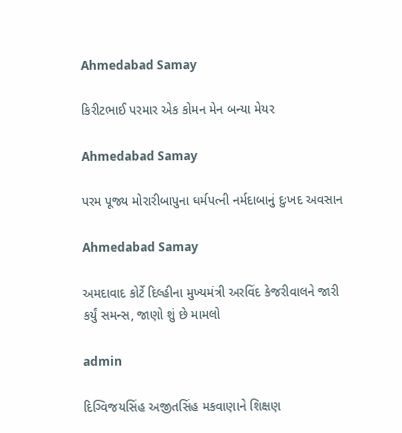Ahmedabad Samay

કિરીટભાઈ પરમાર એક કોમન મેન બન્યા મેયર

Ahmedabad Samay

પરમ પૂજ્ય મોરારીબાપુના ધર્મપત્ની નર્મદાબાનું દુઃખદ અવસાન

Ahmedabad Samay

અમદાવાદ કોર્ટે દિલ્હીના મુખ્યમંત્રી અરવિંદ કેજરીવાલને જારી કર્યું સમન્સ, જાણો શું છે મામલો

admin

દિગ્વિજયસિંહ અજીતસિંહ મકવાણાને શિક્ષણ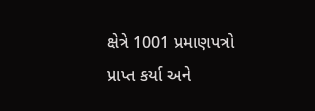ક્ષેત્રે 1001 પ્રમાણપત્રો પ્રાપ્ત કર્યા અને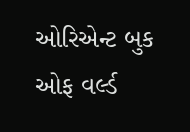ઓરિએન્ટ બુક ઓફ વર્લ્ડ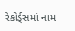રેકોર્ડ્સમાં નામ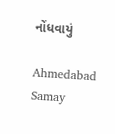નોંધવાયું

Ahmedabad Samay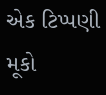એક ટિપ્પણી મૂકો